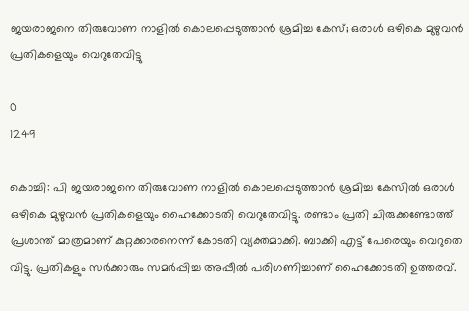ജയരാജനെ തിരുവോണ നാളിൽ കൊലപ്പെടുത്താൻ ശ്രമിച്ച കേസ്; ഒരാള്‍ ഒഴികെ മുഴുവന്‍ പ്രതികളെയും വെറുതേവിട്ടു

0
1249

കൊച്ചി: പി ജയരാജനെ തിരുവോണ നാളിൽ കൊലപ്പെടുത്താൻ ശ്രമിച്ച കേസിൽ ഒരാള്‍ ഒഴികെ മുഴുവന്‍ പ്രതികളെയും ഹൈക്കോടതി വെറുതേവിട്ടു. രണ്ടാം പ്രതി ചിരുക്കണ്ടോത്ത് പ്രശാന്ത് മാത്രമാണ് കുറ്റക്കാരനെന്ന് കോടതി വ്യക്തമാക്കി. ബാക്കി എട്ട് പേരെയും വെറുതെ വിട്ടു. പ്രതികളും സർക്കാരും സമർപ്പിച്ച അപ്പീൽ പരിഗണിച്ചാണ് ഹൈക്കോടതി ഉത്തരവ്.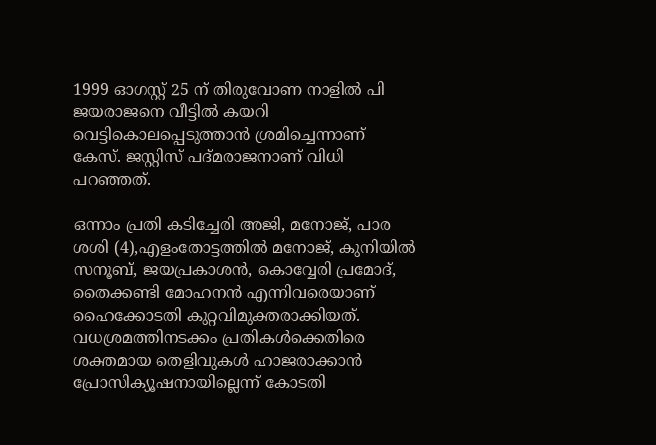1999 ഓഗസ്റ്റ് 25 ന് തിരുവോണ നാളില്‍ പി ജയരാജനെ വീട്ടില്‍ കയറി വെട്ടികൊലപ്പെടുത്താന്‍ ശ്രമിച്ചെന്നാണ് കേസ്. ജസ്റ്റിസ് പദ്മരാജനാണ് വിധി പറഞ്ഞത്.

ഒന്നാം പ്രതി കടിച്ചേരി അജി, മനോജ്, പാര ശശി (4),എളംതോട്ടത്തിൽ മനോജ്, കുനിയിൽ സനൂബ്, ജയപ്രകാശൻ, കൊവ്വേരി പ്രമോദ്, തൈക്കണ്ടി മോഹനൻ എന്നിവരെയാണ് ഹൈക്കോടതി കുറ്റവിമുക്തരാക്കിയത്. വധശ്രമത്തിനടക്കം പ്രതികൾക്കെതിരെ ശക്തമായ തെളിവുകൾ ഹാജരാക്കാൻ പ്രോസിക്യൂഷനായില്ലെന്ന് കോടതി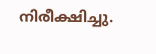നിരീക്ഷിച്ചു.